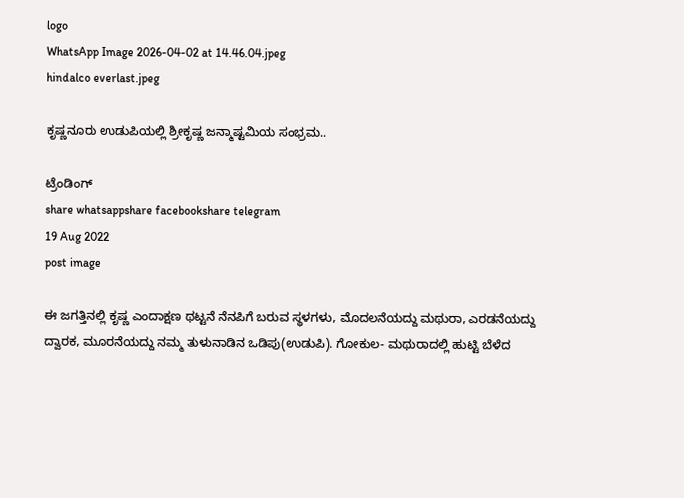logo
WhatsApp Image 2026-04-02 at 14.46.04.jpeg
hindalco everlast.jpeg

ಕೃಷ್ಣನೂರು ಉಡುಪಿಯಲ್ಲಿ ಶ್ರೀಕೃಷ್ಣ ಜನ್ಮಾಷ್ಟಮಿಯ ಸಂಭ್ರಮ..

ಟ್ರೆಂಡಿಂಗ್
share whatsappshare facebookshare telegram
19 Aug 2022
post image

ಈ ಜಗತ್ತಿನಲ್ಲಿ ಕೃಷ್ಣ ಎಂದಾಕ್ಷಣ ಥಟ್ಟನೆ ನೆನಪಿಗೆ ಬರುವ ಸ್ಥಳಗಳು, ಮೊದಲನೆಯದ್ದು ಮಥುರಾ, ಎರಡನೆಯದ್ದು ದ್ವಾರಕ, ಮೂರನೆಯದ್ದು ನಮ್ಮ ತುಳುನಾಡಿನ ಒಡಿಪು(ಉಡುಪಿ). ಗೋಕುಲ- ಮಥುರಾದಲ್ಲಿ ಹುಟ್ಟಿ ಬೆಳೆದ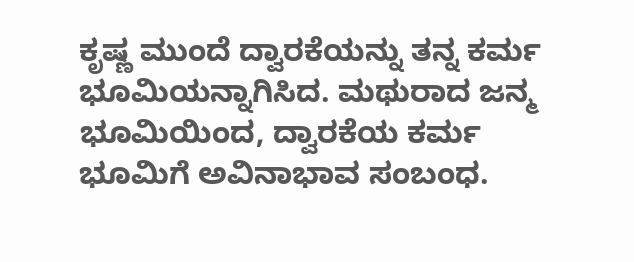ಕೃಷ್ಣ ಮುಂದೆ ದ್ವಾರಕೆಯನ್ನು ತನ್ನ ಕರ್ಮ ಭೂಮಿಯನ್ನಾಗಿಸಿದ. ಮಥುರಾದ ಜನ್ಮ ಭೂಮಿಯಿಂದ, ದ್ವಾರಕೆಯ ಕರ್ಮ ಭೂಮಿಗೆ ಅವಿನಾಭಾವ ಸಂಬಂಧ.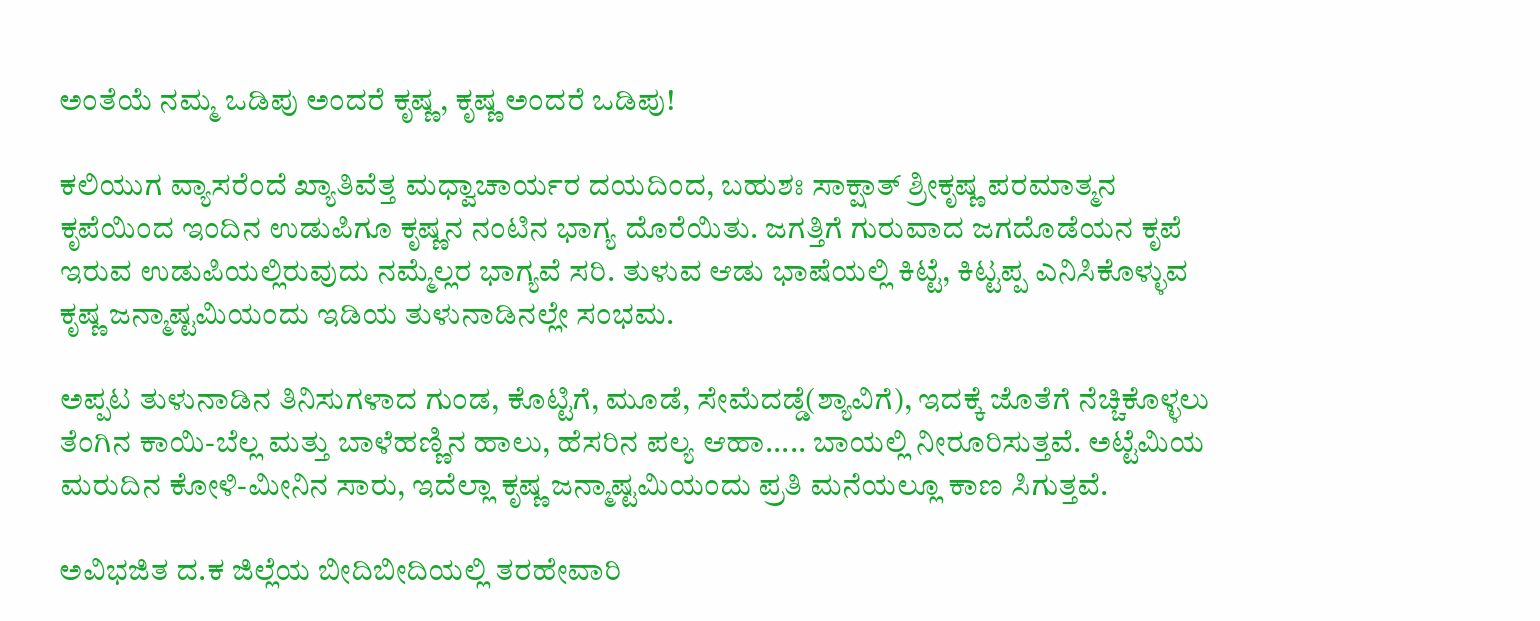ಅಂತೆಯೆ ನಮ್ಮ ಒಡಿಪು ಅಂದರೆ ಕೃಷ್ಣ, ಕೃಷ್ಣ ಅಂದರೆ ಒಡಿಪು!

ಕಲಿಯುಗ ವ್ಯಾಸರೆಂದೆ ಖ್ಯಾತಿವೆತ್ತ ಮಧ್ವಾಚಾರ್ಯರ ದಯದಿಂದ, ಬಹುಶಃ ಸಾಕ್ಷಾತ್ ಶ್ರೀಕೃಷ್ಣ ಪರಮಾತ್ಮನ ಕೃಪೆಯಿಂದ ಇಂದಿನ ಉಡುಪಿಗೂ ಕೃಷ್ಣನ ನಂಟಿನ ಭಾಗ್ಯ ದೊರೆಯಿತು. ಜಗತ್ತಿಗೆ ಗುರುವಾದ ಜಗದೊಡೆಯನ ಕೃಪೆ ಇರುವ ಉಡುಪಿಯಲ್ಲಿರುವುದು ನಮ್ಮೆಲ್ಲರ ಭಾಗ್ಯವೆ ಸರಿ. ತುಳುವ ಆಡು ಭಾಷೆಯಲ್ಲಿ ಕಿಟ್ಟೆ, ಕಿಟ್ಟಪ್ಪ ಎನಿಸಿಕೊಳ್ಳುವ ಕೃಷ್ಣ ಜನ್ಮಾಷ್ಟಮಿಯಂದು ಇಡಿಯ ತುಳುನಾಡಿನಲ್ಲೇ ಸಂಭಮ.

ಅಪ್ಪಟ ತುಳುನಾಡಿನ ತಿನಿಸುಗಳಾದ ಗುಂಡ, ಕೊಟ್ಟಿಗೆ, ಮೂಡೆ, ಸೇಮೆದಡ್ಡೆ(ಶ್ಯಾವಿಗೆ), ಇದಕ್ಕೆ ಜೊತೆಗೆ ನೆಚ್ಚಿಕೊಳ್ಳಲು ತೆಂಗಿನ ಕಾಯಿ-ಬೆಲ್ಲ ಮತ್ತು ಬಾಳೆಹಣ್ಣಿನ ಹಾಲು, ಹೆಸರಿನ ಪಲ್ಯ ಆಹಾ..... ಬಾಯಲ್ಲಿ ನೀರೂರಿಸುತ್ತವೆ. ಅಟ್ಟೆಮಿಯ ಮರುದಿನ ಕೋಳಿ-ಮೀನಿನ ಸಾರು, ಇದೆಲ್ಲಾ ಕೃಷ್ಣ ಜನ್ಮಾಷ್ಟಮಿಯಂದು ಪ್ರತಿ ಮನೆಯಲ್ಲೂ ಕಾಣ ಸಿಗುತ್ತವೆ.

ಅವಿಭಜಿತ ದ.ಕ ಜಿಲ್ಲೆಯ ಬೀದಿಬೀದಿಯಲ್ಲಿ ತರಹೇವಾರಿ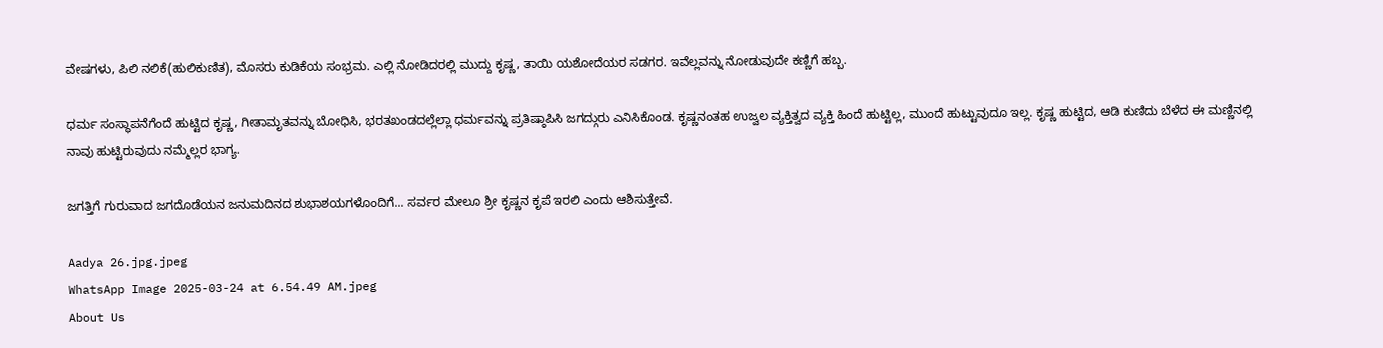ವೇಷಗಳು, ಪಿಲಿ ನಲಿಕೆ(ಹುಲಿಕುಣಿತ), ಮೊಸರು ಕುಡಿಕೆಯ ಸಂಭ್ರಮ. ಎಲ್ಲಿ ನೋಡಿದರಲ್ಲಿ ಮುದ್ದು ಕೃಷ್ಣ, ತಾಯಿ ಯಶೋದೆಯರ ಸಡಗರ. ಇವೆಲ್ಲವನ್ನು ನೋಡುವುದೇ ಕಣ್ಣಿಗೆ ಹಬ್ಬ.

ಧರ್ಮ ಸಂಸ್ಥಾಪನೆಗೆಂದೆ ಹುಟ್ಟಿದ ಕೃಷ್ಣ, ಗೀತಾಮೃತವನ್ನು ಬೋಧಿಸಿ, ಭರತಖಂಡದಲ್ಲೆಲ್ಲಾ ಧರ್ಮವನ್ನು ಪ್ರತಿಷ್ಠಾಪಿಸಿ ಜಗದ್ಗುರು ಎನಿಸಿಕೊಂಡ. ಕೃಷ್ಣನಂತಹ ಉಜ್ವಲ ವ್ಯಕ್ತಿತ್ವದ ವ್ಯಕ್ತಿ ಹಿಂದೆ ಹುಟ್ಟಿಲ್ಲ, ಮುಂದೆ ಹುಟ್ಟುವುದೂ ಇಲ್ಲ. ಕೃಷ್ಣ ಹುಟ್ಟಿದ, ಆಡಿ ಕುಣಿದು ಬೆಳೆದ ಈ ಮಣ್ಣಿನಲ್ಲಿ ನಾವು ಹುಟ್ಟಿರುವುದು ನಮ್ಮೆಲ್ಲರ ಭಾಗ್ಯ.

ಜಗತ್ತಿಗೆ ಗುರುವಾದ ಜಗದೊಡೆಯನ ಜನುಮದಿನದ ಶುಭಾಶಯಗಳೊಂದಿಗೆ... ಸರ್ವರ ಮೇಲೂ ಶ್ರೀ ಕೃಷ್ಣನ ಕೃಪೆ ಇರಲಿ ಎಂದು ಆಶಿಸುತ್ತೇವೆ.

Aadya 26.jpg.jpeg
WhatsApp Image 2025-03-24 at 6.54.49 AM.jpeg
About Us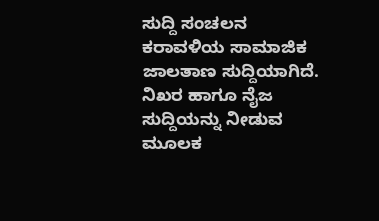ಸುದ್ದಿ ಸಂಚಲನ ಕರಾವಳಿಯ ಸಾಮಾಜಿಕ ಜಾಲತಾಣ ಸುದ್ದಿಯಾಗಿದೆ. ನಿಖರ ಹಾಗೂ ನೈಜ ಸುದ್ದಿಯನ್ನು ನೀಡುವ ಮೂಲಕ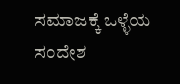ಸಮಾಜಕ್ಕೆ ಒಳ್ಳೆಯ ಸಂದೇಶ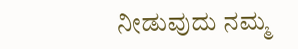ನೀಡುವುದು ನಮ್ಮ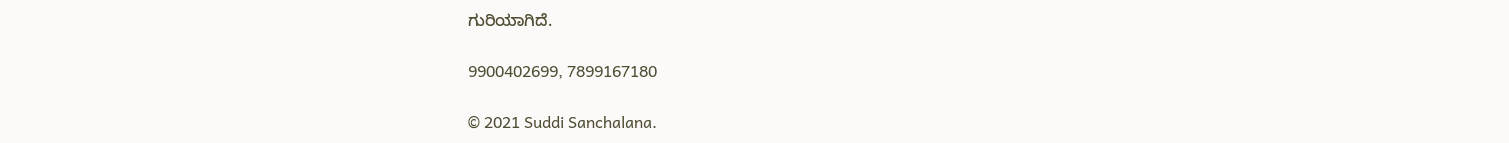ಗುರಿಯಾಗಿದೆ.

9900402699, 7899167180

© 2021 Suddi Sanchalana.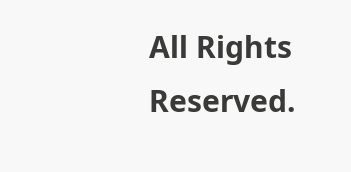All Rights Reserved.